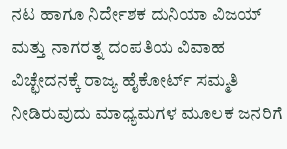ನಟ ಹಾಗೂ ನಿರ್ದೇಶಕ ದುನಿಯಾ ವಿಜಯ್ ಮತ್ತು ನಾಗರತ್ನ ದಂಪತಿಯ ವಿವಾಹ ವಿಚ್ಛೇದನಕ್ಕೆ ರಾಜ್ಯ ಹೈಕೋರ್ಟ್ ಸಮ್ಮತಿ ನೀಡಿರುವುದು ಮಾಧ್ಯಮಗಳ ಮೂಲಕ ಜನರಿಗೆ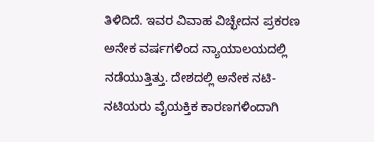ತಿಳಿದಿದೆ. ಇವರ ವಿವಾಹ ವಿಚ್ಛೇದನ ಪ್ರಕರಣ ಅನೇಕ ವರ್ಷಗಳಿಂದ ನ್ಯಾಯಾಲಯದಲ್ಲಿ ನಡೆಯುತ್ತಿತ್ತು. ದೇಶದಲ್ಲಿ ಅನೇಕ ನಟಿ-ನಟಿಯರು ವೈಯಕ್ತಿಕ ಕಾರಣಗಳಿಂದಾಗಿ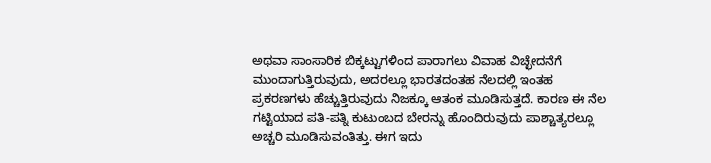ಅಥವಾ ಸಾಂಸಾರಿಕ ಬಿಕ್ಕಟ್ಟುಗಳಿಂದ ಪಾರಾಗಲು ವಿವಾಹ ವಿಚ್ಛೇದನೆಗೆ ಮುಂದಾಗುತ್ತಿರುವುದು, ಅದರಲ್ಲೂ ಭಾರತದಂತಹ ನೆಲದಲ್ಲಿ ಇಂತಹ ಪ್ರಕರಣಗಳು ಹೆಚ್ಚುತ್ತಿರುವುದು ನಿಜಕ್ಕೂ ಆತಂಕ ಮೂಡಿಸುತ್ತದೆ. ಕಾರಣ ಈ ನೆಲ ಗಟ್ಟಿಯಾದ ಪತಿ-ಪತ್ನಿ ಕುಟುಂಬದ ಬೇರನ್ನು ಹೊಂದಿರುವುದು ಪಾಶ್ಚಾತ್ಯರಲ್ಲೂ ಅಚ್ಚರಿ ಮೂಡಿಸುವಂತಿತ್ತು. ಈಗ ಇದು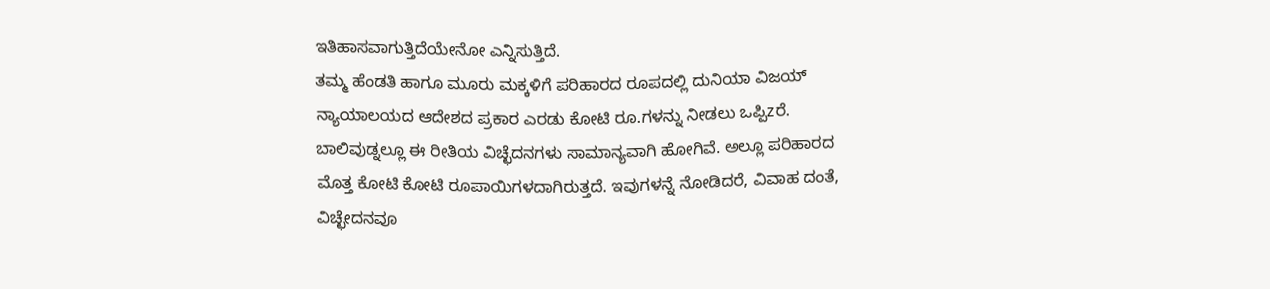ಇತಿಹಾಸವಾಗುತ್ತಿದೆಯೇನೋ ಎನ್ನಿಸುತ್ತಿದೆ.
ತಮ್ಮ ಹೆಂಡತಿ ಹಾಗೂ ಮೂರು ಮಕ್ಕಳಿಗೆ ಪರಿಹಾರದ ರೂಪದಲ್ಲಿ ದುನಿಯಾ ವಿಜಯ್ ನ್ಯಾಯಾಲಯದ ಆದೇಶದ ಪ್ರಕಾರ ಎರಡು ಕೋಟಿ ರೂ.ಗಳನ್ನು ನೀಡಲು ಒಪ್ಪಿzರೆ. ಬಾಲಿವುಡ್ನಲ್ಲೂ ಈ ರೀತಿಯ ವಿಚ್ಛೆದನಗಳು ಸಾಮಾನ್ಯವಾಗಿ ಹೋಗಿವೆ. ಅಲ್ಲೂ ಪರಿಹಾರದ ಮೊತ್ತ ಕೋಟಿ ಕೋಟಿ ರೂಪಾಯಿಗಳದಾಗಿರುತ್ತದೆ. ಇವುಗಳನ್ನೆ ನೋಡಿದರೆ, ವಿವಾಹ ದಂತೆ, ವಿಚ್ಛೇದನವೂ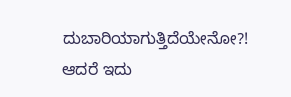ದುಬಾರಿಯಾಗುತ್ತಿದೆಯೇನೋ?! ಆದರೆ ಇದು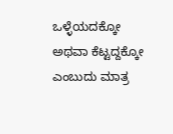ಒಳ್ಳೆಯದಕ್ಕೋ ಅಥವಾ ಕೆಟ್ಟದ್ದಕ್ಕೋ ಎಂಬುದು ಮಾತ್ರ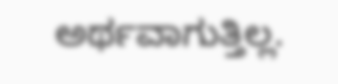ಅರ್ಥವಾಗುತ್ತಿಲ್ಲ.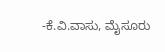-ಕೆ.ವಿ.ವಾಸು, ಮೈಸೂರು